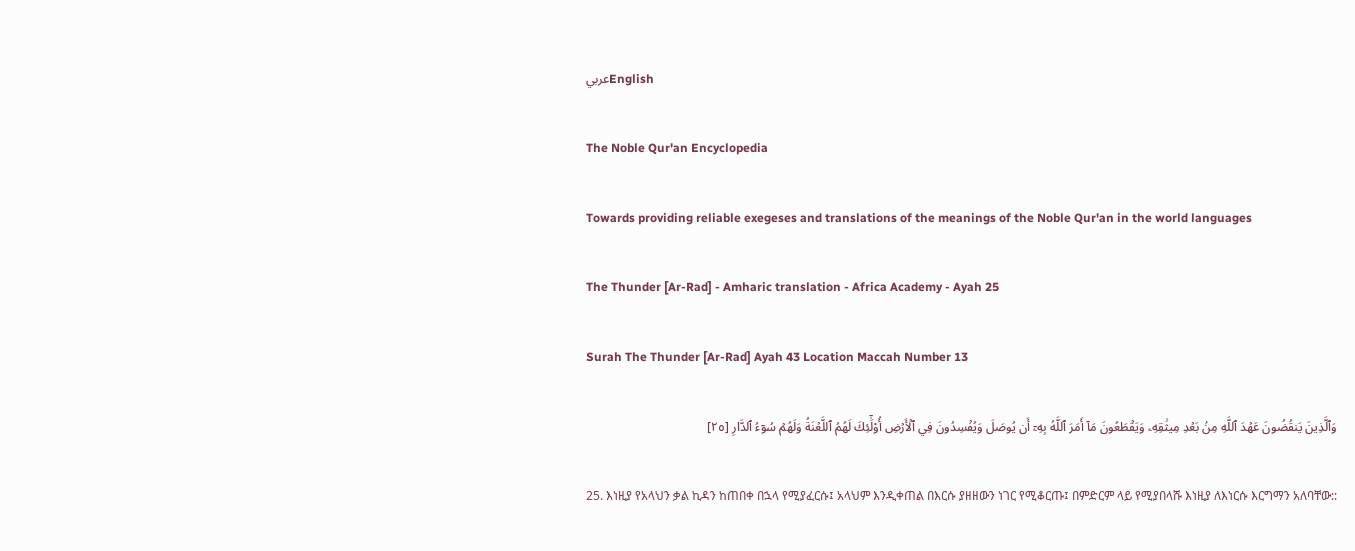عربيEnglish

The Noble Qur'an Encyclopedia

Towards providing reliable exegeses and translations of the meanings of the Noble Qur'an in the world languages

The Thunder [Ar-Rad] - Amharic translation - Africa Academy - Ayah 25

Surah The Thunder [Ar-Rad] Ayah 43 Location Maccah Number 13

وَٱلَّذِينَ يَنقُضُونَ عَهۡدَ ٱللَّهِ مِنۢ بَعۡدِ مِيثَٰقِهِۦ وَيَقۡطَعُونَ مَآ أَمَرَ ٱللَّهُ بِهِۦٓ أَن يُوصَلَ وَيُفۡسِدُونَ فِي ٱلۡأَرۡضِ أُوْلَٰٓئِكَ لَهُمُ ٱللَّعۡنَةُ وَلَهُمۡ سُوٓءُ ٱلدَّارِ [٢٥]

25. እነዚያ የአላህን ቃል ኪዳን ከጠበቀ በኋላ የሚያፈርሱ፤ አላህም እንዲቀጠል በእርሱ ያዘዘውን ነገር የሚቆርጡ፤ በምድርም ላይ የሚያበላሹ እነዚያ ለእነርሱ እርግማን አለባቸው::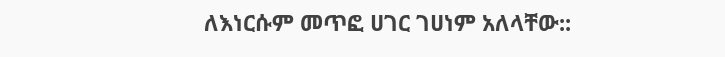ለእነርሱም መጥፎ ሀገር ገሀነም አለላቸው::